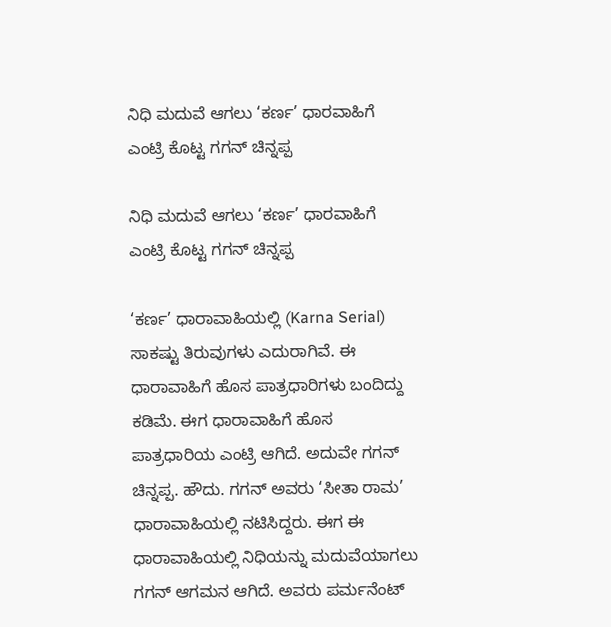ನಿಧಿ ಮದುವೆ ಆಗಲು ‘ಕರ್ಣ’ ಧಾರವಾಹಿಗೆ ಎಂಟ್ರಿ ಕೊಟ್ಟ ಗಗನ್ ಚಿನ್ನಪ್ಪ

ನಿಧಿ ಮದುವೆ ಆಗಲು ‘ಕರ್ಣ’ ಧಾರವಾಹಿಗೆ ಎಂಟ್ರಿ ಕೊಟ್ಟ ಗಗನ್ ಚಿನ್ನಪ್ಪ

‘ಕರ್ಣ’ ಧಾರಾವಾಹಿಯಲ್ಲಿ (Karna Serial) ಸಾಕಷ್ಟು ತಿರುವುಗಳು ಎದುರಾಗಿವೆ. ಈ ಧಾರಾವಾಹಿಗೆ ಹೊಸ ಪಾತ್ರಧಾರಿಗಳು ಬಂದಿದ್ದು ಕಡಿಮೆ. ಈಗ ಧಾರಾವಾಹಿಗೆ ಹೊಸ ಪಾತ್ರಧಾರಿಯ ಎಂಟ್ರಿ ಆಗಿದೆ. ಅದುವೇ ಗಗನ್ ಚಿನ್ನಪ್ಪ. ಹೌದು. ಗಗನ್ ಅವರು ‘ಸೀತಾ ರಾಮ’ ಧಾರಾವಾಹಿಯಲ್ಲಿ ನಟಿಸಿದ್ದರು. ಈಗ ಈ ಧಾರಾವಾಹಿಯಲ್ಲಿ ನಿಧಿಯನ್ನು ಮದುವೆಯಾಗಲು ಗಗನ್ ಆಗಮನ ಆಗಿದೆ. ಅವರು ಪರ್ಮನೆಂಟ್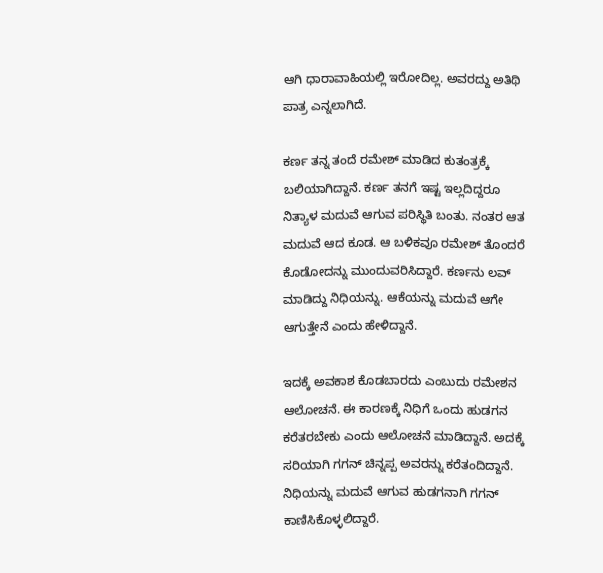ಆಗಿ ಧಾರಾವಾಹಿಯಲ್ಲಿ ಇರೋದಿಲ್ಲ. ಅವರದ್ದು ಅತಿಥಿ ಪಾತ್ರ ಎನ್ನಲಾಗಿದೆ.

ಕರ್ಣ ತನ್ನ ತಂದೆ ರಮೇಶ್ ಮಾಡಿದ ಕುತಂತ್ರಕ್ಕೆ ಬಲಿಯಾಗಿದ್ದಾನೆ. ಕರ್ಣ ತನಗೆ ಇಷ್ಟ ಇಲ್ಲದಿದ್ದರೂ ನಿತ್ಯಾಳ ಮದುವೆ ಆಗುವ ಪರಿಸ್ಥಿತಿ ಬಂತು. ನಂತರ ಆತ ಮದುವೆ ಆದ ಕೂಡ. ಆ ಬಳಿಕವೂ ರಮೇಶ್ ತೊಂದರೆ ಕೊಡೋದನ್ನು ಮುಂದುವರಿಸಿದ್ದಾರೆ. ಕರ್ಣನು ಲವ್ ಮಾಡಿದ್ದು ನಿಧಿಯನ್ನು. ಆಕೆಯನ್ನು ಮದುವೆ ಆಗೇ ಆಗುತ್ತೇನೆ ಎಂದು ಹೇಳಿದ್ದಾನೆ.

ಇದಕ್ಕೆ ಅವಕಾಶ ಕೊಡಬಾರದು ಎಂಬುದು ರಮೇಶನ ಆಲೋಚನೆ. ಈ ಕಾರಣಕ್ಕೆ ನಿಧಿಗೆ ಒಂದು ಹುಡಗನ ಕರೆತರಬೇಕು ಎಂದು ಆಲೋಚನೆ ಮಾಡಿದ್ದಾನೆ. ಅದಕ್ಕೆ ಸರಿಯಾಗಿ ಗಗನ್ ಚಿನ್ನಪ್ಪ ಅವರನ್ನು ಕರೆತಂದಿದ್ದಾನೆ. ನಿಧಿಯನ್ನು ಮದುವೆ ಆಗುವ ಹುಡಗನಾಗಿ ಗಗನ್ ಕಾಣಿಸಿಕೊಳ್ಳಲಿದ್ದಾರೆ.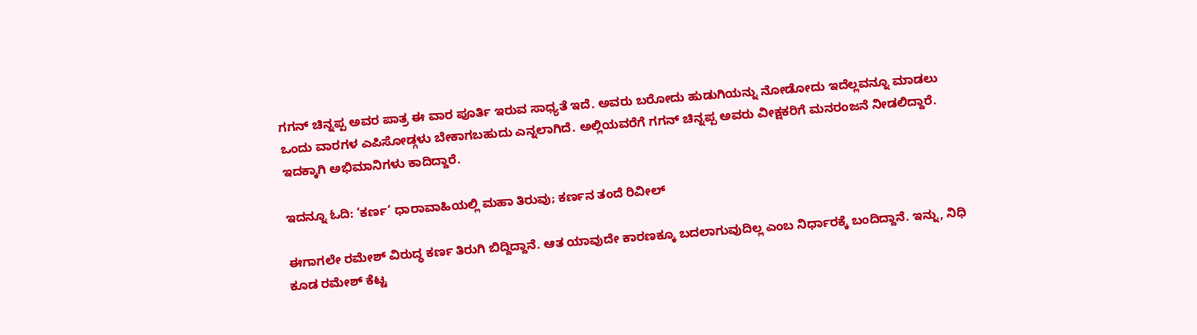ಗಗನ್ ಚಿನ್ನಪ್ಪ ಅವರ ಪಾತ್ರ ಈ ವಾರ ಪೂರ್ತಿ ಇರುವ ಸಾಧ್ಯತೆ ಇದೆ. ಅವರು ಬರೋದು ಹುಡುಗಿಯನ್ನು ನೋಡೋದು ಇದೆಲ್ಲವನ್ನೂ ಮಾಡಲು ಒಂದು ವಾರಗಳ ಎಪಿಸೋಡ್ಗಳು ಬೇಕಾಗಬಹುದು ಎನ್ನಲಾಗಿದೆ. ಅಲ್ಲಿಯವರೆಗೆ ಗಗನ್ ಚಿನ್ನಪ್ಪ ಅವರು ವೀಕ್ಷಕರಿಗೆ ಮನರಂಜನೆ ನೀಡಲಿದ್ದಾರೆ. ಇದಕ್ಕಾಗಿ ಅಭಿಮಾನಿಗಳು ಕಾದಿದ್ದಾರೆ.

ಇದನ್ನೂ ಓದಿ: ‘ಕರ್ಣ’ ಧಾರಾವಾಹಿಯಲ್ಲಿ ಮಹಾ ತಿರುವು; ಕರ್ಣನ ತಂದೆ ರಿವೀಲ್

ಈಗಾಗಲೇ ರಮೇಶ್ ವಿರುದ್ಧ ಕರ್ಣ ತಿರುಗಿ ಬಿದ್ದಿದ್ದಾನೆ. ಆತ ಯಾವುದೇ ಕಾರಣಕ್ಕೂ ಬದಲಾಗುವುದಿಲ್ಲ ಎಂಬ ನಿರ್ಧಾರಕ್ಕೆ ಬಂದಿದ್ದಾನೆ. ಇನ್ನು, ನಿಧಿ ಕೂಡ ರಮೇಶ್ ಕೆಟ್ಟ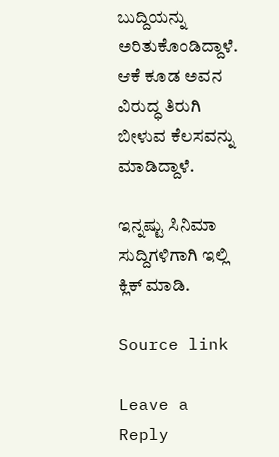ಬುದ್ದಿಯನ್ನು ಅರಿತುಕೊಂಡಿದ್ದಾಳೆ. ಆಕೆ ಕೂಡ ಅವನ ವಿರುದ್ಧ ತಿರುಗಿ ಬೀಳುವ ಕೆಲಸವನ್ನು ಮಾಡಿದ್ದಾಳೆ.

ಇನ್ನಷ್ಟು ಸಿನಿಮಾ ಸುದ್ದಿಗಳಿಗಾಗಿ ಇಲ್ಲಿ ಕ್ಲಿಕ್ ಮಾಡಿ.

Source link

Leave a Reply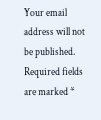Your email address will not be published. Required fields are marked *